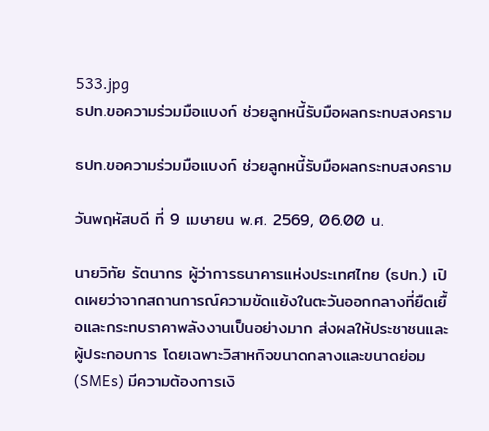533.jpg
ธปท.ขอความร่วมมือแบงก์ ช่วยลูกหนี้รับมือผลกระทบสงคราม

ธปท.ขอความร่วมมือแบงก์ ช่วยลูกหนี้รับมือผลกระทบสงคราม

วันพฤหัสบดี ที่ 9 เมษายน พ.ศ. 2569, 06.00 น.

นายวิทัย รัตนากร ผู้ว่าการธนาคารแห่งประเทศไทย (ธปท.) เปิดเผยว่าจากสถานการณ์ความขัดแย้งในตะวันออกกลางที่ยืดเยื้อและกระทบราคาพลังงานเป็นอย่างมาก ส่งผลให้ประชาชนและผู้ประกอบการ โดยเฉพาะวิสาหกิจขนาดกลางและขนาดย่อม (SMEs) มีความต้องการเงิ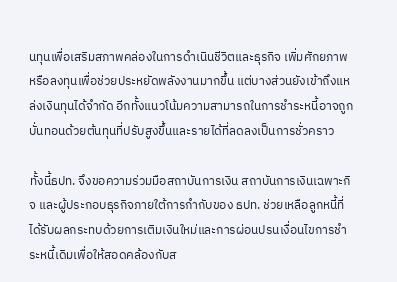นทุนเพื่อเสริมสภาพคล่องในการดำเนินชีวิตและธุรกิจ เพิ่มศักยภาพ หรือลงทุนเพื่อช่วยประหยัดพลังงานมากขึ้น แต่บางส่วนยังเข้าถึงแหล่งเงินทุนได้จำกัด อีกทั้งแนวโน้มความสามารถในการชำระหนี้อาจถูกบั่นทอนด้วยต้นทุนที่ปรับสูงขึ้นและรายได้ที่ลดลงเป็นการชั่วคราว

ทั้งนี้ธปท. จึงขอความร่วมมือสถาบันการเงิน สถาบันการเงินเฉพาะกิจ และผู้ประกอบธุรกิจภายใต้การกำกับของ ธปท. ช่วยเหลือลูกหนี้ที่ได้รับผลกระทบด้วยการเติมเงินใหม่และการผ่อนปรนเงื่อนไขการชำระหนี้เดิมเพื่อให้สอดคล้องกับส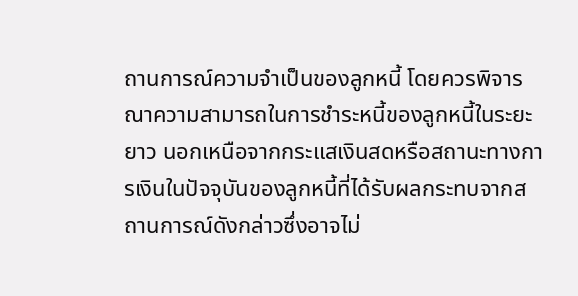ถานการณ์ความจำเป็นของลูกหนี้ โดยควรพิจารณาความสามารถในการชำระหนี้ของลูกหนี้ในระยะยาว นอกเหนือจากกระแสเงินสดหรือสถานะทางการเงินในปัจจุบันของลูกหนี้ที่ได้รับผลกระทบจากสถานการณ์ดังกล่าวซึ่งอาจไม่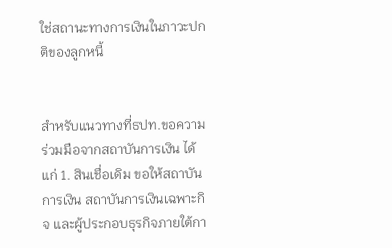ใช่สถานะทางการเงินในภาวะปกติของลูกหนี้


สำหรับแนวทางที่ธปท.ขอความร่วมมือจากสถาบันการเงิน ได้แก่ 1. สินเชื่อเดิม ขอให้สถาบันการเงิน สถาบันการเงินเฉพาะกิจ และผู้ประกอบธุรกิจภายใต้กา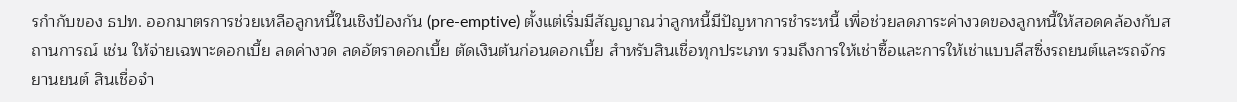รกำกับของ ธปท. ออกมาตรการช่วยเหลือลูกหนี้ในเชิงป้องกัน (pre-emptive) ตั้งแต่เริ่มมีสัญญาณว่าลูกหนี้มีปัญหาการชำระหนี้ เพื่อช่วยลดภาระค่างวดของลูกหนี้ให้สอดคล้องกับสถานการณ์ เช่น ให้จ่ายเฉพาะดอกเบี้ย ลดค่างวด ลดอัตราดอกเบี้ย ตัดเงินต้นก่อนดอกเบี้ย สำหรับสินเชื่อทุกประเภท รวมถึงการให้เช่าซื้อและการให้เช่าแบบลีสซิ่งรถยนต์และรถจักรยานยนต์ สินเชื่อจำ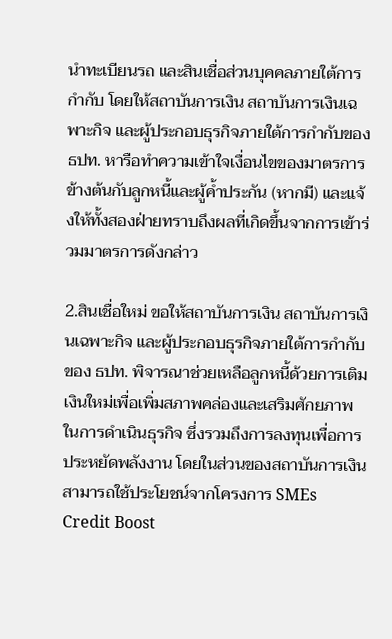นำทะเบียนรถ และสินเชื่อส่วนบุคคลภายใต้การกำกับ โดยให้สถาบันการเงิน สถาบันการเงินเฉพาะกิจ และผู้ประกอบธุรกิจภายใต้การกำกับของ ธปท. หารือทำความเข้าใจเงื่อนไขของมาตรการข้างต้นกับลูกหนี้และผู้ค้ำประกัน (หากมี) และแจ้งให้ทั้งสองฝ่ายทราบถึงผลที่เกิดขึ้นจากการเข้าร่วมมาตรการดังกล่าว

2.สินเชื่อใหม่ ขอให้สถาบันการเงิน สถาบันการเงินเฉพาะกิจ และผู้ประกอบธุรกิจภายใต้การกำกับของ ธปท. พิจารณาช่วยเหลือลูกหนี้ด้วยการเติมเงินใหม่เพื่อเพิ่มสภาพคล่องและเสริมศักยภาพในการดำเนินธุรกิจ ซึ่งรวมถึงการลงทุนเพื่อการประหยัดพลังงาน โดยในส่วนของสถาบันการเงินสามารถใช้ประโยชน์จากโครงการ SMEs Credit Boost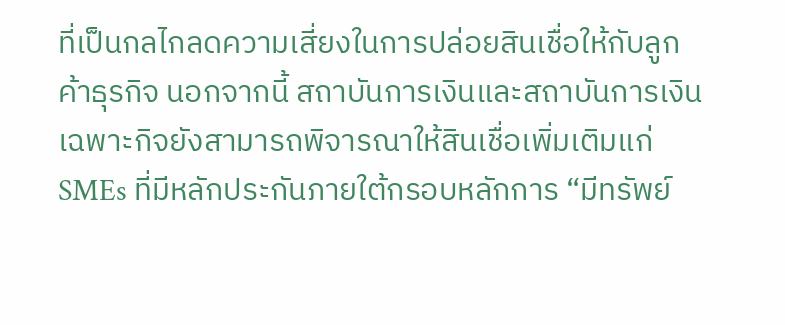ที่เป็นกลไกลดความเสี่ยงในการปล่อยสินเชื่อให้กับลูกค้าธุรกิจ นอกจากนี้ สถาบันการเงินและสถาบันการเงินเฉพาะกิจยังสามารถพิจารณาให้สินเชื่อเพิ่มเติมแก่ SMEs ที่มีหลักประกันภายใต้กรอบหลักการ “มีทรัพย์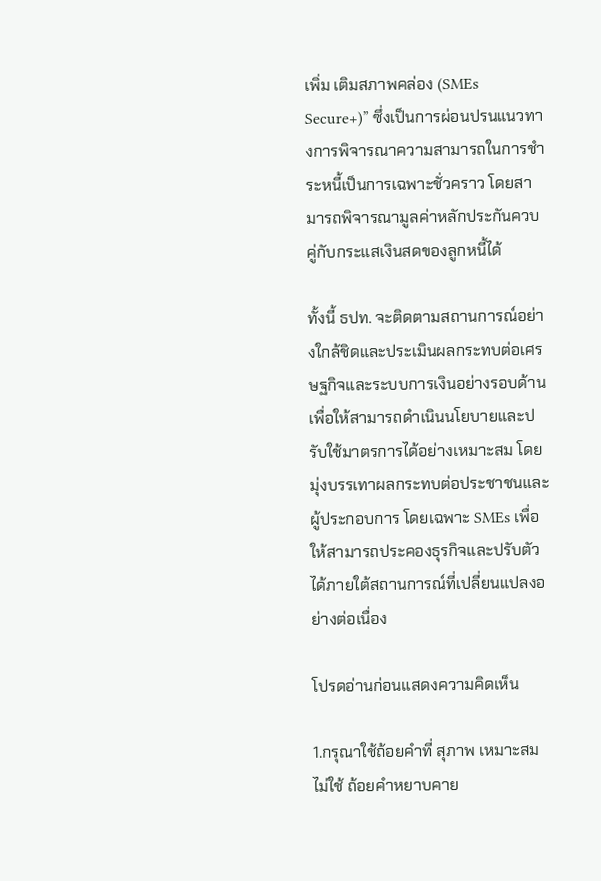เพิ่ม เติมสภาพคล่อง (SMEs Secure+)” ซึ่งเป็นการผ่อนปรนแนวทางการพิจารณาความสามารถในการชำระหนี้เป็นการเฉพาะชั่วคราว โดยสามารถพิจารณามูลค่าหลักประกันควบคู่กับกระแสเงินสดของลูกหนี้ได้

ทั้งนี้ ธปท. จะติดตามสถานการณ์อย่างใกล้ชิดและประเมินผลกระทบต่อเศรษฐกิจและระบบการเงินอย่างรอบด้านเพื่อให้สามารถดำเนินนโยบายและปรับใช้มาตรการได้อย่างเหมาะสม โดยมุ่งบรรเทาผลกระทบต่อประชาชนและผู้ประกอบการ โดยเฉพาะ SMEs เพื่อให้สามารถประคองธุรกิจและปรับตัวได้ภายใต้สถานการณ์ที่เปลี่ยนแปลงอย่างต่อเนื่อง

โปรดอ่านก่อนแสดงความคิดเห็น

1.กรุณาใช้ถ้อยคำที่ สุภาพ เหมาะสม ไม่ใช้ ถ้อยคำหยาบคาย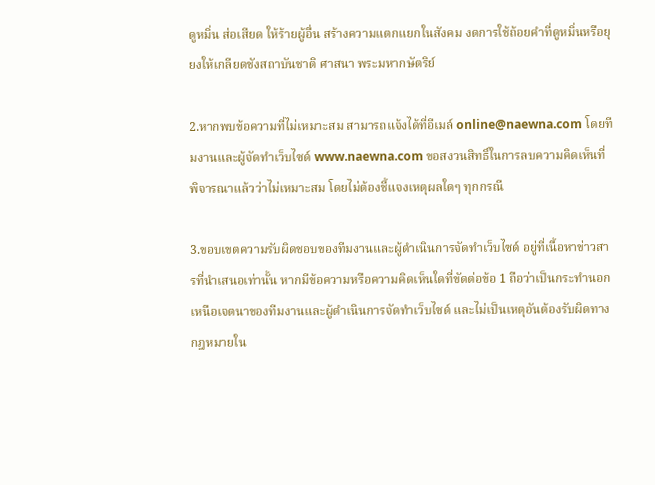ดูหมิ่น ส่อเสียด ให้ร้ายผู้อื่น สร้างความแตกแยกในสังคม งดการใช้ถ้อยคำที่ดูหมิ่นหรือยุยงให้เกลียดชังสถาบันชาติ ศาสนา พระมหากษัตริย์

2.หากพบข้อความที่ไม่เหมาะสม สามารถแจ้งได้ที่อีเมล์ online@naewna.com โดยทีมงานและผู้จัดทำเว็บไซด์ www.naewna.com ขอสงวนสิทธิ์ในการลบความคิดเห็นที่พิจารณาแล้วว่าไม่เหมาะสม โดยไม่ต้องชี้แจงเหตุผลใดๆ ทุกกรณี

3.ขอบเขตความรับผิดชอบของทีมงานและผู้ดำเนินการจัดทำเว็บไซด์ อยู่ที่เนื้อหาข่าวสารที่นำเสนอเท่านั้น หากมีข้อความหรือความคิดเห็นใดที่ขัดต่อข้อ 1 ถือว่าเป็นกระทำนอกเหนือเจตนาของทีมงานและผู้ดำเนินการจัดทำเว็บไซด์ และไม่เป็นเหตุอันต้องรับผิดทางกฎหมายใน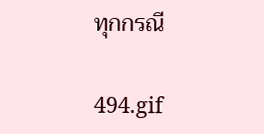ทุกกรณี

494.gif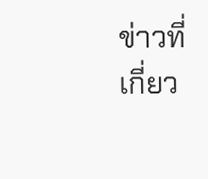ข่าวที่เกี่ยว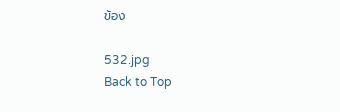ข้อง

532.jpg
Back to Top